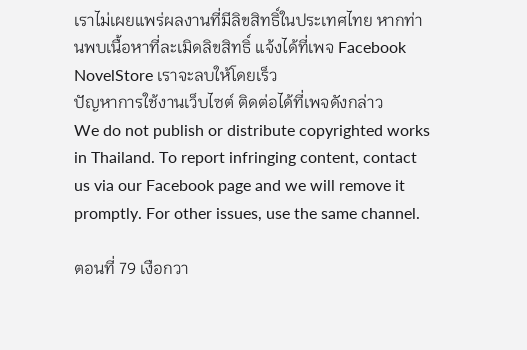เราไม่เผยแพร่ผลงานที่มีลิขสิทธิ์ในประเทศไทย หากท่านพบเนื้อหาที่ละเมิดลิขสิทธิ์ แจ้งได้ที่เพจ Facebook NovelStore เราจะลบให้โดยเร็ว
ปัญหาการใช้งานเว็บไซต์ ติดต่อได้ที่เพจดังกล่าว
We do not publish or distribute copyrighted works in Thailand. To report infringing content, contact us via our Facebook page and we will remove it promptly. For other issues, use the same channel.

ตอนที่ 79 เงือกวา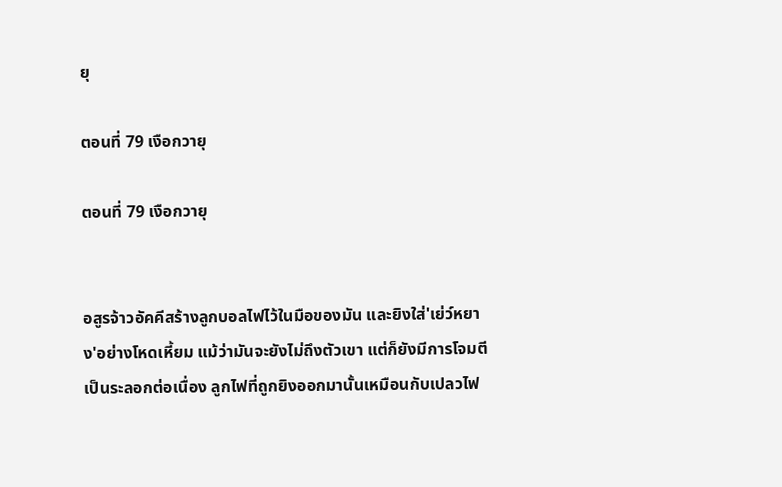ยุ

ตอนที่ 79 เงือกวายุ

ตอนที่ 79 เงือกวายุ


อสูรจ้าวอัคคีสร้างลูกบอลไฟไว้ในมือของมัน และยิงใส่'เย่ว์หยาง'อย่างโหดเหี้ยม แม้ว่ามันจะยังไม่ถึงตัวเขา แต่ก็ยังมีการโจมตีเป็นระลอกต่อเนื่อง ลูกไฟที่ถูกยิงออกมานั้นเหมือนกับเปลวไฟ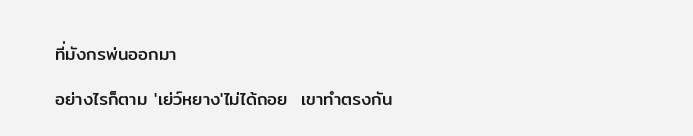ที่มังกรพ่นออกมา

อย่างไรก็ตาม 'เย่ว์หยาง'ไม่ได้ถอย  เขาทำตรงกัน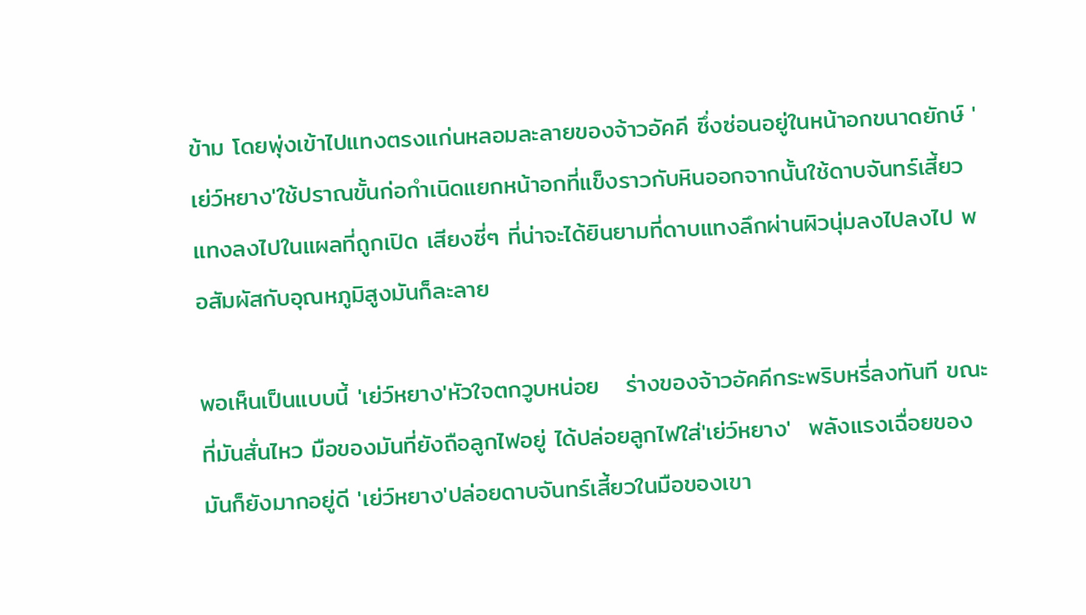ข้าม โดยพุ่งเข้าไปแทงตรงแก่นหลอมละลายของจ้าวอัคคี ซึ่งซ่อนอยู่ในหน้าอกขนาดยักษ์ 'เย่ว์หยาง'ใช้ปราณขั้นก่อกำเนิดแยกหน้าอกที่แข็งราวกับหินออกจากนั้นใช้ดาบจันทร์เสี้ยวแทงลงไปในแผลที่ถูกเปิด เสียงซี่ๆ ที่น่าจะได้ยินยามที่ดาบแทงลึกผ่านผิวนุ่มลงไปลงไป พอสัมผัสกับอุณหภูมิสูงมันก็ละลาย

พอเห็นเป็นแบบนี้ 'เย่ว์หยาง'หัวใจตกวูบหน่อย   ร่างของจ้าวอัคคีกระพริบหรี่ลงทันที ขณะที่มันสั่นไหว มือของมันที่ยังถือลูกไฟอยู่ ได้ปล่อยลูกไฟใส่'เย่ว์หยาง'  พลังแรงเฉื่อยของมันก็ยังมากอยู่ดี 'เย่ว์หยาง'ปล่อยดาบจันทร์เสี้ยวในมือของเขา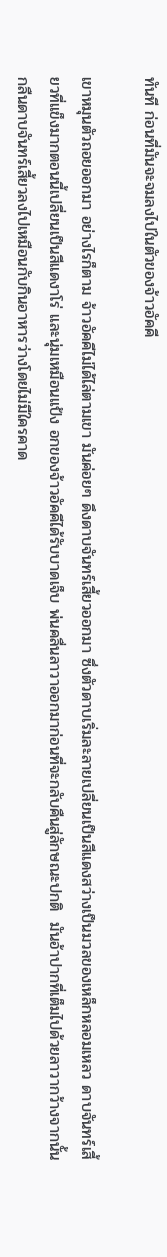ทันที ก่อนที่มันจะจมลงไปในตัวของจ้าวอัคคี

เขาหมุนตัวถอยออกมา อย่างไรก็ตาม จ้าวอัคคีไม่ได้ไล่ตามเขา มันค่อยๆ ดึงดาบจันทร์เสี้ยวออกมา ซึ่งตัวดาบเริ่มละลายเปลี่ยนเป็นสีแดงสว่างเป็นมวลของเหล็กหลอมเหลว ดาบจันทร์เสี้ยวที่แข็งมากตอนนี้เปลี่ยนเป็นสีแดงาโร่ และนุ่มเหมือนแป้ง อกของจ้าวอัคคีได้รับบาดเจ็บ พ่นคลื่นลาวาออกมาก่อนที่จะกลับคืนสู่ลักษณะปกติ  มันอ้าปากที่เต็มไปด้วยลาวากว้างจากนั้นกลืนดาบจันทร์เสี้ยวลงไปเหมือนกับกินอาหารว่างโดยไม่มีใครคาด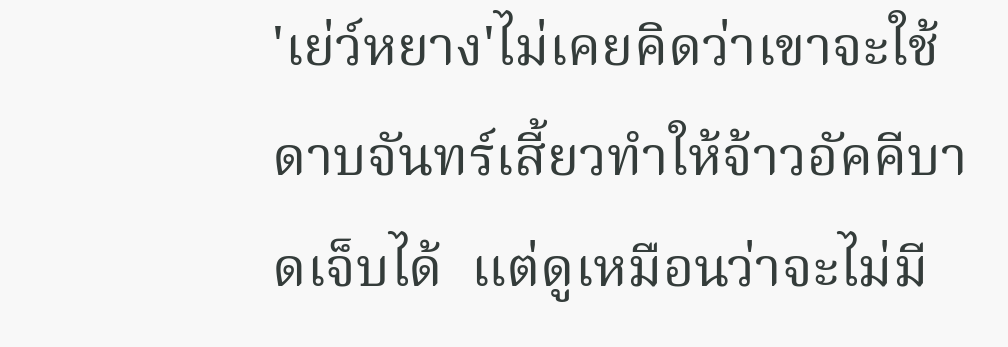'เย่ว์หยาง'ไม่เคยคิดว่าเขาจะใช้ดาบจันทร์เสี้ยวทำให้จ้าวอัคคีบาดเจ็บได้  แต่ดูเหมือนว่าจะไม่มี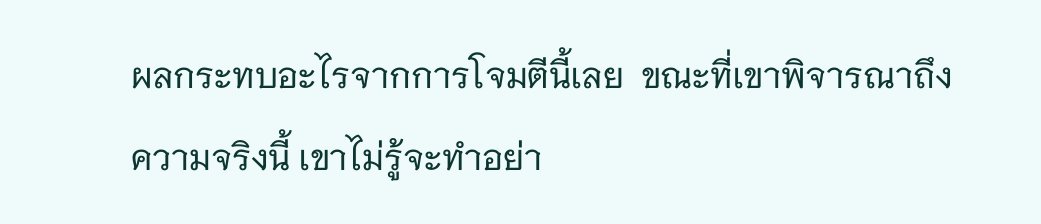ผลกระทบอะไรจากการโจมตีนี้เลย  ขณะที่เขาพิจารณาถึงความจริงนี้ เขาไม่รู้จะทำอย่า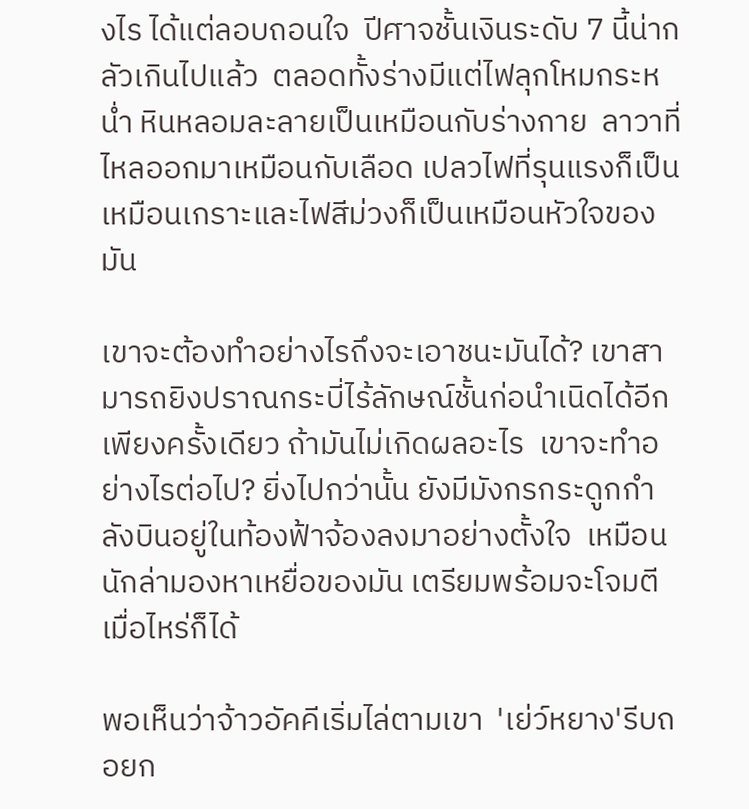งไร ได้แต่ลอบถอนใจ  ปีศาจชั้นเงินระดับ 7 นี้น่ากลัวเกินไปแล้ว  ตลอดทั้งร่างมีแต่ไฟลุกโหมกระหน่ำ หินหลอมละลายเป็นเหมือนกับร่างกาย  ลาวาที่ไหลออกมาเหมือนกับเลือด เปลวไฟที่รุนแรงก็เป็นเหมือนเกราะและไฟสีม่วงก็เป็นเหมือนหัวใจของมัน

เขาจะต้องทำอย่างไรถึงจะเอาชนะมันได้? เขาสามารถยิงปราณกระบี่ไร้ลักษณ์ชั้นก่อนำเนิดได้อีกเพียงครั้งเดียว ถ้ามันไม่เกิดผลอะไร  เขาจะทำอย่างไรต่อไป? ยิ่งไปกว่านั้น ยังมีมังกรกระดูกกำลังบินอยู่ในท้องฟ้าจ้องลงมาอย่างตั้งใจ  เหมือนนักล่ามองหาเหยื่อของมัน เตรียมพร้อมจะโจมตีเมื่อไหร่ก็ได้

พอเห็นว่าจ้าวอัคคีเริ่มไล่ตามเขา  'เย่ว์หยาง'รีบถอยก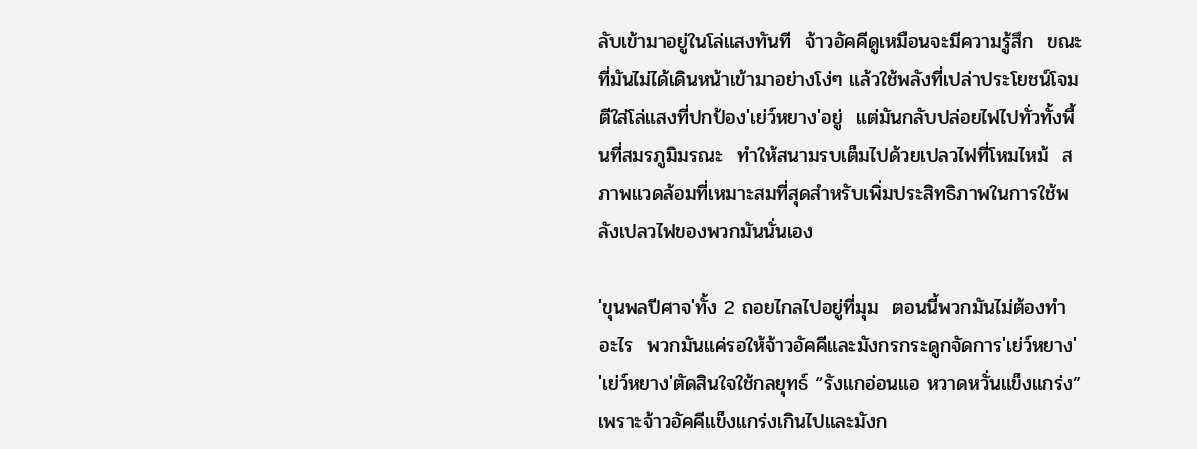ลับเข้ามาอยู่ในโล่แสงทันที  จ้าวอัคคีดูเหมือนจะมีความรู้สึก  ขณะที่มันไม่ได้เดินหน้าเข้ามาอย่างโง่ๆ แล้วใช้พลังที่เปล่าประโยชน์โจมตีใส่โล่แสงที่ปกป้อง'เย่ว์หยาง'อยู่  แต่มันกลับปล่อยไฟไปทั่วทั้งพื้นที่สมรภูมิมรณะ  ทำให้สนามรบเต็มไปด้วยเปลวไฟที่โหมไหม้  สภาพแวดล้อมที่เหมาะสมที่สุดสำหรับเพิ่มประสิทธิภาพในการใช้พลังเปลวไฟของพวกมันนั่นเอง

'ขุนพลปีศาจ'ทั้ง 2 ถอยไกลไปอยู่ที่มุม  ตอนนี้พวกมันไม่ต้องทำอะไร  พวกมันแค่รอให้จ้าวอัคคีและมังกรกระดูกจัดการ'เย่ว์หยาง' 'เย่ว์หยาง'ตัดสินใจใช้กลยุทธ์ “รังแกอ่อนแอ หวาดหวั่นแข็งแกร่ง” เพราะจ้าวอัคคีแข็งแกร่งเกินไปและมังก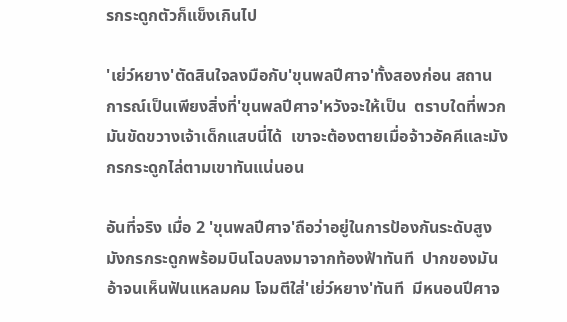รกระดูกตัวก็แข็งเกินไป

'เย่ว์หยาง'ตัดสินใจลงมือกับ'ขุนพลปีศาจ'ทั้งสองก่อน สถานการณ์เป็นเพียงสิ่งที่'ขุนพลปีศาจ'หวังจะให้เป็น  ตราบใดที่พวกมันขัดขวางเจ้าเด็กแสบนี่ได้  เขาจะต้องตายเมื่อจ้าวอัคคีและมังกรกระดูกไล่ตามเขาทันแน่นอน

อันที่จริง เมื่อ 2 'ขุนพลปีศาจ'ถือว่าอยู่ในการป้องกันระดับสูง  มังกรกระดูกพร้อมบินโฉบลงมาจากท้องฟ้าทันที  ปากของมันอ้าจนเห็นฟันแหลมคม โจมตีใส่'เย่ว์หยาง'ทันที  มีหนอนปีศาจ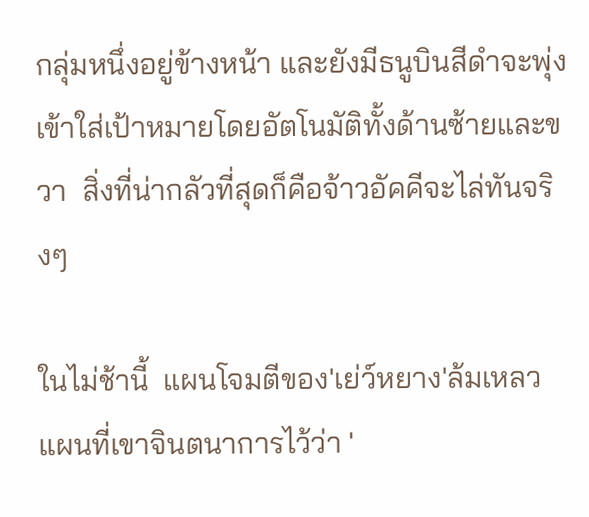กลุ่มหนึ่งอยู่ข้างหน้า และยังมีธนูบินสีดำจะพุ่งเข้าใส่เป้าหมายโดยอัตโนมัติทั้งด้านซ้ายและขวา  สิ่งที่น่ากลัวที่สุดก็คือจ้าวอัคคีจะไล่ทันจริงๆ

ในไม่ช้านี้  แผนโจมตีของ'เย่ว์หยาง'ล้มเหลว  แผนที่เขาจินตนาการไว้ว่า '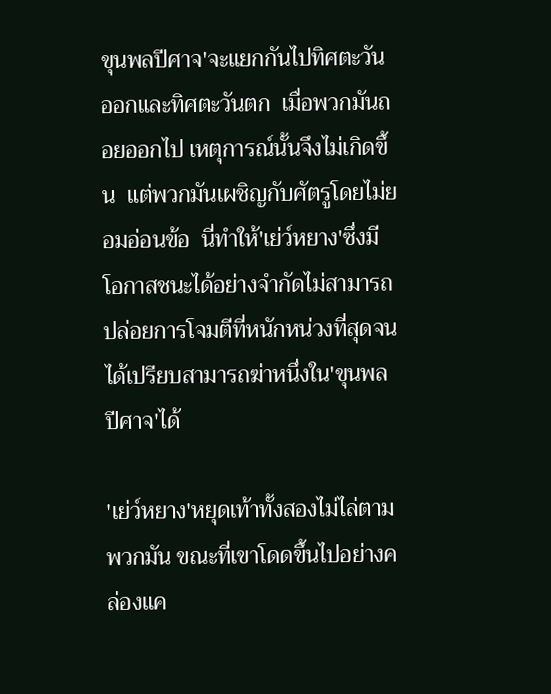ขุนพลปีศาจ'จะแยกกันไปทิศตะวันออกและทิศตะวันตก  เมื่อพวกมันถอยออกไป เหตุการณ์นั้นจึงไม่เกิดขึ้น  แต่พวกมันเผชิญกับศัตรูโดยไม่ยอมอ่อนข้อ  นี่ทำให้'เย่ว์หยาง'ซึ่งมีโอกาสชนะได้อย่างจำกัดไม่สามารถปล่อยการโจมตีที่หนักหน่วงที่สุดจนได้เปรียบสามารถฆ่าหนึ่งใน'ขุนพลปีศาจ'ได้

'เย่ว์หยาง'หยุดเท้าทั้งสองไม่ไล่ตามพวกมัน ขณะที่เขาโดดขึ้นไปอย่างคล่องแค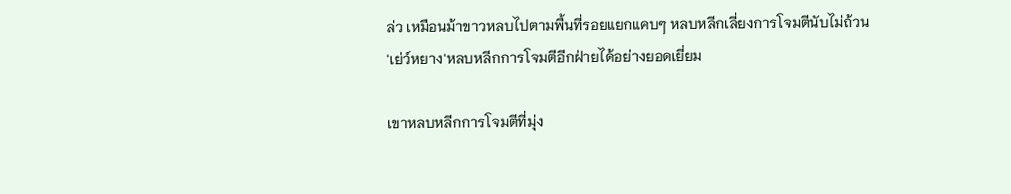ล่ว เหมือนม้าขาวหลบไปตามพื้นที่รอยแยกแคบๆ หลบหลีกเลี่ยงการโจมตีนับไม่ถ้วน  'เย่ว์หยาง'หลบหลีกการโจมตีอีกฝ่ายได้อย่างยอดเยี่ยม

เขาหลบหลีกการโจมตีที่มุ่ง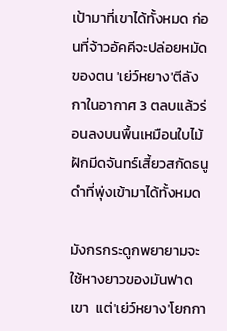เป้ามาที่เขาได้ทั้งหมด ก่อนที่จ้าวอัคคีจะปล่อยหมัดของตน 'เย่ว์หยาง'ตีลังกาในอากาศ 3 ตลบแล้วร่อนลงบนพื้นเหมือนใบไม้ ฝักมีดจันทร์เสี้ยวสกัดธนูดำที่พุ่งเข้ามาได้ทั้งหมด

มังกรกระดูกพยายามจะใช้หางยาวของมันฟาดเขา  แต่'เย่ว์หยาง'โยกกา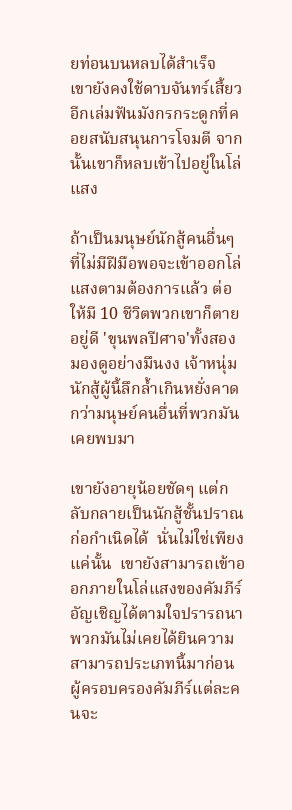ยท่อนบนหลบได้สำเร็จ  เขายังคงใช้ดาบจันทร์เสี้ยวอีกเล่มฟันมังกรกระดูกที่คอยสนับสนุนการโจมตี จากนั้นเขาก็หลบเข้าไปอยู่ในโล่แสง

ถ้าเป็นมนุษย์นักสู้คนอื่นๆ ที่ไม่มีฝีมือพอจะเข้าออกโล่แสงตามต้องการแล้ว ต่อให้มี 10 ชีวิตพวกเขาก็ตายอยู่ดี 'ขุนพลปีศาจ'ทั้งสองมองดูอย่างมึนงง เจ้าหนุ่มนักสู้ผู้นี้ลึกล้ำเกินหยั่งคาดกว่ามนุษย์คนอื่นที่พวกมันเคยพบมา

เขายังอายุน้อยชัดๆ แต่กลับกลายเป็นนักสู้ชั้นปราณก่อกำเนิดได้  นั่นไม่ใช่เพียงแค่นั้น  เขายังสามารถเข้าออกภายในโล่แสงของคัมภีร์อัญเชิญได้ตามใจปรารถนา  พวกมันไม่เคยได้ยินความสามารถประเภทนี้มาก่อน  ผู้ครอบครองคัมภีร์แต่ละคนจะ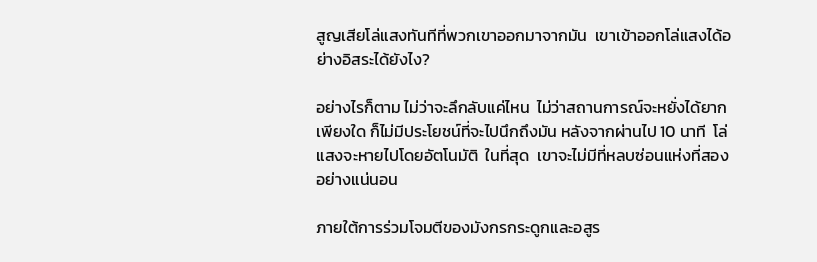สูญเสียโล่แสงทันทีที่พวกเขาออกมาจากมัน  เขาเข้าออกโล่แสงได้อย่างอิสระได้ยังไง?

อย่างไรก็ตาม ไม่ว่าจะลึกลับแค่ไหน  ไม่ว่าสถานการณ์จะหยั่งได้ยากเพียงใด ก็ไม่มีประโยชน์ที่จะไปนึกถึงมัน หลังจากผ่านไป 10 นาที  โล่แสงจะหายไปโดยอัตโนมัติ  ในที่สุด  เขาจะไม่มีที่หลบซ่อนแห่งที่สองอย่างแน่นอน

ภายใต้การร่วมโจมตีของมังกรกระดูกและอสูร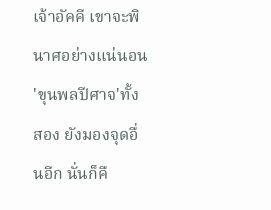เจ้าอัคคี เขาจะพินาศอย่างแน่นอน  'ขุนพลปีศาจ'ทั้งสอง ยังมองจุดอื่นอีก นั่นก็คื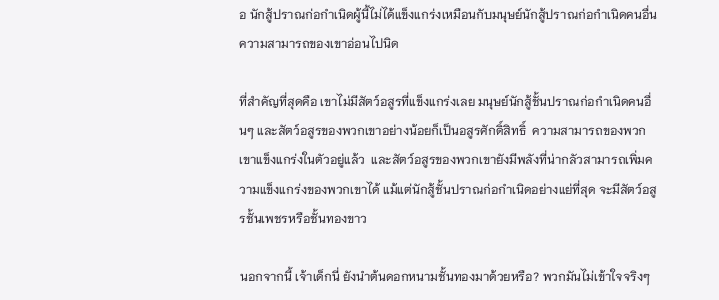อ นักสู้ปราณก่อกำเนิดผู้นี้ไม่ได้แข็งแกร่งเหมือนกับมนุษย์นักสู้ปราณก่อกำเนิดคนอื่น  ความสามารถของเขาอ่อนไปนิด

ที่สำคัญที่สุดคือ เขาไม่มีสัตว์อสูรที่แข็งแกร่งเลย มนุษย์นักสู้ชั้นปราณก่อกำเนิดคนอื่นๆ และสัตว์อสูรของพวกเขาอย่างน้อยก็เป็นอสูรศักดิ์สิทธิ์  ความสามารถของพวกเขาแข็งแกร่งในตัวอยู่แล้ว  และสัตว์อสูรของพวกเขายังมีพลังที่น่ากลัวสามารถเพิ่มความแข็งแกร่งของพวกเขาได้ แม้แต่นักสู้ชั้นปราณก่อกำเนิดอย่างแย่ที่สุด จะมีสัตว์อสูรชั้นเพชรหรือชั้นทองขาว

นอกจากนี้ เจ้าเด็กนี่ ยังนำต้นดอกหนามชั้นทองมาด้วยหรือ? พวกมันไม่เข้าใจจริงๆ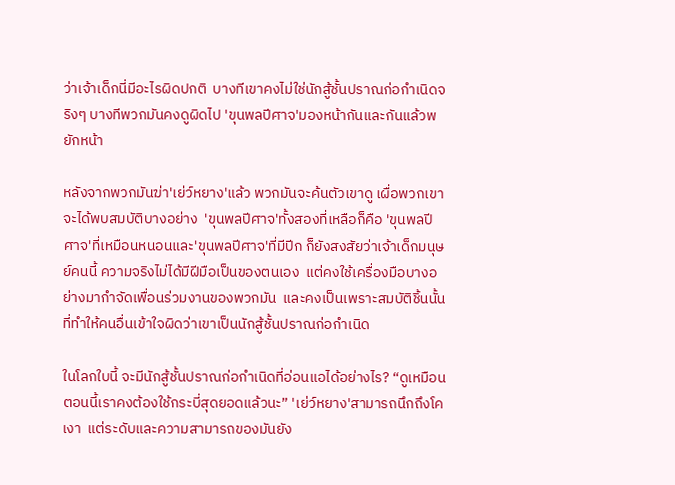ว่าเจ้าเด็กนี่มีอะไรผิดปกติ  บางทีเขาคงไม่ใช่นักสู้ชั้นปราณก่อกำเนิดจริงๆ บางทีพวกมันคงดูผิดไป 'ขุนพลปีศาจ'มองหน้ากันและกันแล้วพยักหน้า

หลังจากพวกมันฆ่า'เย่ว์หยาง'แล้ว พวกมันจะค้นตัวเขาดู เผื่อพวกเขาจะได้พบสมบัติบางอย่าง  'ขุนพลปีศาจ'ทั้งสองที่เหลือก็คือ 'ขุนพลปีศาจ'ที่เหมือนหนอนและ'ขุนพลปีศาจ'ที่มีปีก ก็ยังสงสัยว่าเจ้าเด็กมนุษย์คนนี้ ความจริงไม่ได้มีฝีมือเป็นของตนเอง  แต่คงใช้เครื่องมือบางอย่างมากำจัดเพื่อนร่วมงานของพวกมัน  และคงเป็นเพราะสมบัติชิ้นนั้นที่ทำให้คนอื่นเข้าใจผิดว่าเขาเป็นนักสู้ชั้นปราณก่อกำเนิด

ในโลกใบนี้ จะมีนักสู้ชั้นปราณก่อกำเนิดที่อ่อนแอได้อย่างไร? “ดูเหมือนตอนนี้เราคงต้องใช้กระบี่สุดยอดแล้วนะ” 'เย่ว์หยาง'สามารถนึกถึงโคเงา  แต่ระดับและความสามารถของมันยัง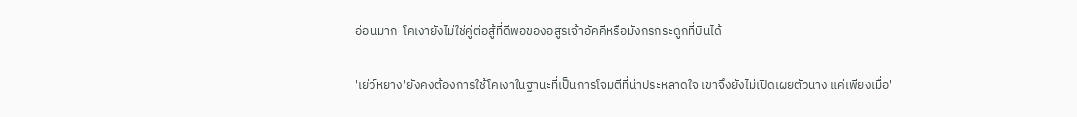อ่อนมาก  โคเงายังไม่ใช่คู่ต่อสู้ที่ดีพอของอสูรเจ้าอัคคีหรือมังกรกระดูกที่บินได้

'เย่ว์หยาง'ยังคงต้องการใช้โคเงาในฐานะที่เป็นการโจมตีที่น่าประหลาดใจ เขาจึงยังไม่เปิดเผยตัวนาง แค่เพียงเมื่อ'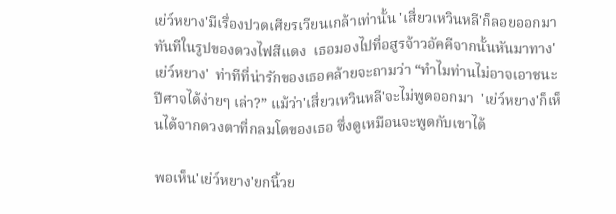เย่ว์หยาง'มีเรื่องปวดเศียรเวียนเกล้าเท่านั้น 'เสี่ยวเหวินหลี'ก็ลอยออกมาทันทีในรูปของดวงไฟสีแดง  เธอมองไปที่อสูรจ้าวอัคคีจากนั้นหันมาทาง'เย่ว์หยาง'  ท่าทีที่น่ารักของเธอคล้ายจะถามว่า “ทำไมท่านไม่อาจเอาชนะปีศาจได้ง่ายๆ เล่า?” แม้ว่า'เสี่ยวเหวินหลี'จะไม่พูดออกมา  'เย่ว์หยาง'ก็เห็นได้จากดวงตาที่กลมโตของเธอ ซึ่งดูเหมือนจะพูดกับเขาได้

พอเห็น'เย่ว์หยาง'ยกนิ้วย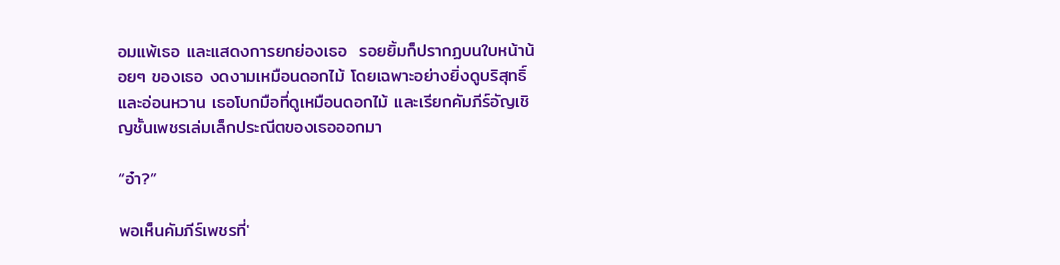อมแพ้เธอ และแสดงการยกย่องเธอ  รอยยิ้มก็ปรากฏบนใบหน้าน้อยๆ ของเธอ งดงามเหมือนดอกไม้ โดยเฉพาะอย่างยิ่งดูบริสุทธิ์และอ่อนหวาน เธอโบกมือที่ดูเหมือนดอกไม้ และเรียกคัมภีร์อัญเชิญชั้นเพชรเล่มเล็กประณีตของเธอออกมา

“อ๋า?”

พอเห็นคัมภีร์เพชรที่'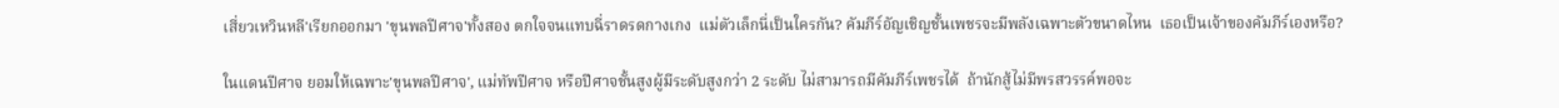เสี่ยวเหวินหลี'เรียกออกมา 'ขุนพลปีศาจ'ทั้งสอง ตกใจจนแทบฉี่ราดรดกางเกง  แม่ตัวเล็กนี่เป็นใครกัน? คัมภีร์อัญเชิญชั้นเพชรจะมีพลังเฉพาะตัวขนาดไหน  เธอเป็นเจ้าของคัมภีร์เองหรือ?

ในแดนปีศาจ ยอมให้เฉพาะ'ขุนพลปีศาจ', แม่ทัพปีศาจ หรือปีศาจชั้นสูงผู้มีระดับสูงกว่า 2 ระดับ ไม่สามารถมีคัมภีร์เพชรได้  ถ้านักสู้ไม่มีพรสวรรค์พอจะ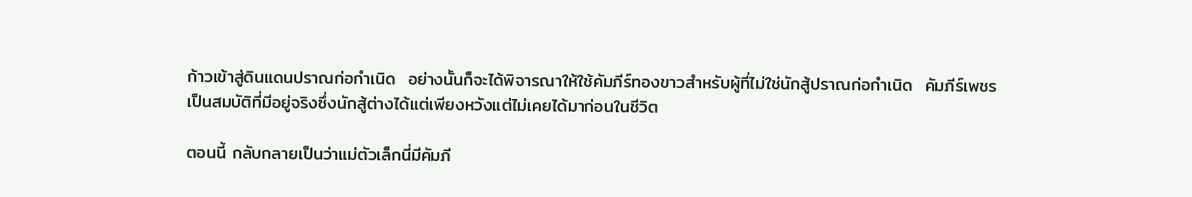ก้าวเข้าสู่ดินแดนปราณก่อกำเนิด  อย่างนั้นก็จะได้พิจารณาให้ใช้คัมภีร์ทองขาวสำหรับผู้ที่ไม่ใช่นักสู้ปราณก่อกำเนิด  คัมภีร์เพชรเป็นสมบัติที่มีอยู่จริงซึ่งนักสู้ต่างได้แต่เพียงหวังแต่ไม่เคยได้มาก่อนในชีวิต

ตอนนี้ กลับกลายเป็นว่าแม่ตัวเล็กนี่มีคัมภี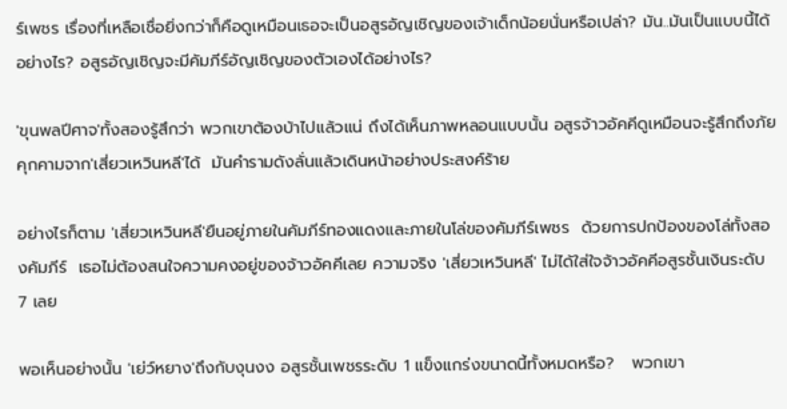ร์เพชร เรื่องที่เหลือเชื่อยิ่งกว่าก็คือดูเหมือนเธอจะเป็นอสูรอัญเชิญของเจ้าเด็กน้อยนั่นหรือเปล่า? มัน..มันเป็นแบบนี้ได้อย่างไร? อสูรอัญเชิญจะมีคัมภีร์อัญเชิญของตัวเองได้อย่างไร?

'ขุนพลปีศาจ'ทั้งสองรู้สึกว่า พวกเขาต้องบ้าไปแล้วแน่ ถึงได้เห็นภาพหลอนแบบนั้น อสูรจ้าวอัคคีดูเหมือนจะรู้สึกถึงภัยคุกคามจาก'เสี่ยวเหวินหลี'ได้  มันคำรามดังลั่นแล้วเดินหน้าอย่างประสงค์ร้าย

อย่างไรก็ตาม 'เสี่ยวเหวินหลี'ยืนอยู่ภายในคัมภีร์ทองแดงและภายในโล่ของคัมภีร์เพชร  ด้วยการปกป้องของโล่ทั้งสองคัมภีร์  เธอไม่ต้องสนใจความคงอยู่ของจ้าวอัคคีเลย ความจริง 'เสี่ยวเหวินหลี' ไม่ได้ใส่ใจจ้าวอัคคีอสูรชั้นเงินระดับ 7 เลย

พอเห็นอย่างนั้น 'เย่ว์หยาง'ถึงกับงุนงง อสูรชั้นเพชรระดับ 1 แข็งแกร่งขนาดนี้ทั้งหมดหรือ?   พวกเขา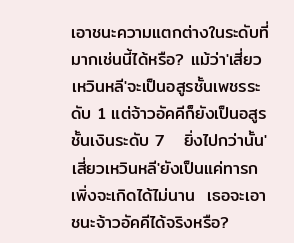เอาชนะความแตกต่างในระดับที่มากเช่นนี้ได้หรือ? แม้ว่า'เสี่ยวเหวินหลี'จะเป็นอสูรชั้นเพชรระดับ 1 แต่จ้าวอัคคีก็ยังเป็นอสูรชั้นเงินระดับ 7   ยิ่งไปกว่านั้น'เสี่ยวเหวินหลี'ยังเป็นแค่ทารก เพิ่งจะเกิดได้ไม่นาน  เธอจะเอาชนะจ้าวอัคคีได้จริงหรือ?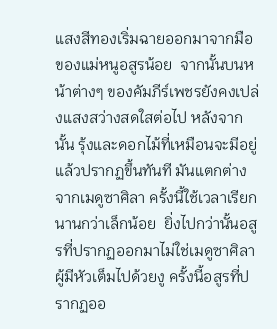แสงสีทองเริ่มฉายออกมาจากมือของแม่หนูอสูรน้อย  จากนั้นบนหน้าต่างๆ ของคัมภีร์เพชรยังคงเปล่งแสงสว่างสดใสต่อไป หลังจากนั้น รุ้งและดอกไม้ที่เหมือนจะมีอยู่แล้วปรากฏขึ้นทันที มันแตกต่างจากเมดูซาศิลา ครั้งนี้ใช้เวลาเรียกนานกว่าเล็กน้อย  ยิ่งไปกว่านั้นอสูรที่ปรากฏออกมาไม่ใช่เมดูซาศิลาผู้มีหัวเต็มไปด้วยงู ครั้งนี้อสูรที่ปรากฏออ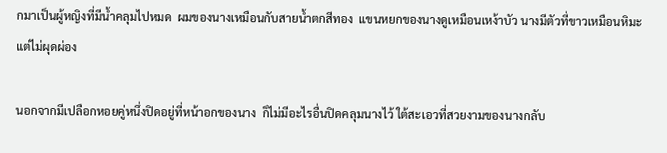กมาเป็นผู้หญิงที่มีน้ำคลุมไปหมด  ผมของนางเหมือนกับสายน้ำตกสีทอง  แขนหยกของนางดูเหมือนเหง้าบัว นางมีตัวที่ขาวเหมือนหิมะแต่ไม่ผุดผ่อง

นอกจากมีเปลือกหอยคู่หนึ่งปิดอยู่ที่หน้าอกของนาง  ก็ไม่มีอะไรอื่นปิดคลุมนางไว้ ใต้สะเอวที่สวยงามของนางกลับ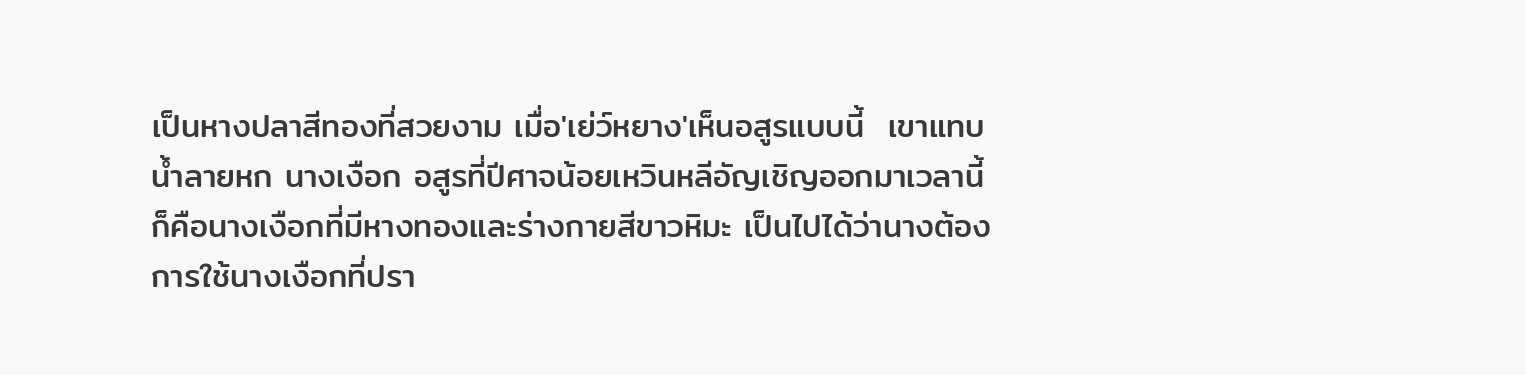เป็นหางปลาสีทองที่สวยงาม เมื่อ'เย่ว์หยาง'เห็นอสูรแบบนี้  เขาแทบน้ำลายหก นางเงือก อสูรที่ปีศาจน้อยเหวินหลีอัญเชิญออกมาเวลานี้ก็คือนางเงือกที่มีหางทองและร่างกายสีขาวหิมะ เป็นไปได้ว่านางต้องการใช้นางเงือกที่ปรา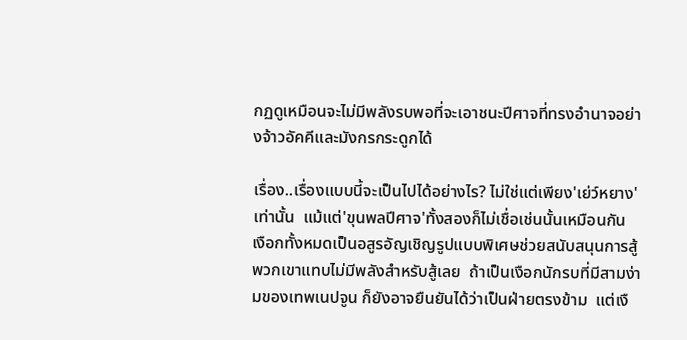กฏดูเหมือนจะไม่มีพลังรบพอที่จะเอาชนะปีศาจที่ทรงอำนาจอย่างจ้าวอัคคีและมังกรกระดูกได้

เรื่อง..เรื่องแบบนี้จะเป็นไปได้อย่างไร? ไม่ใช่แต่เพียง'เย่ว์หยาง'เท่านั้น  แม้แต่'ขุนพลปีศาจ'ทั้งสองก็ไม่เชื่อเช่นนั้นเหมือนกัน  เงือกทั้งหมดเป็นอสูรอัญเชิญรูปแบบพิเศษช่วยสนับสนุนการสู้  พวกเขาแทบไม่มีพลังสำหรับสู้เลย  ถ้าเป็นเงือกนักรบที่มีสามง่ามของเทพเนปจูน ก็ยังอาจยืนยันได้ว่าเป็นฝ่ายตรงข้าม  แต่เงื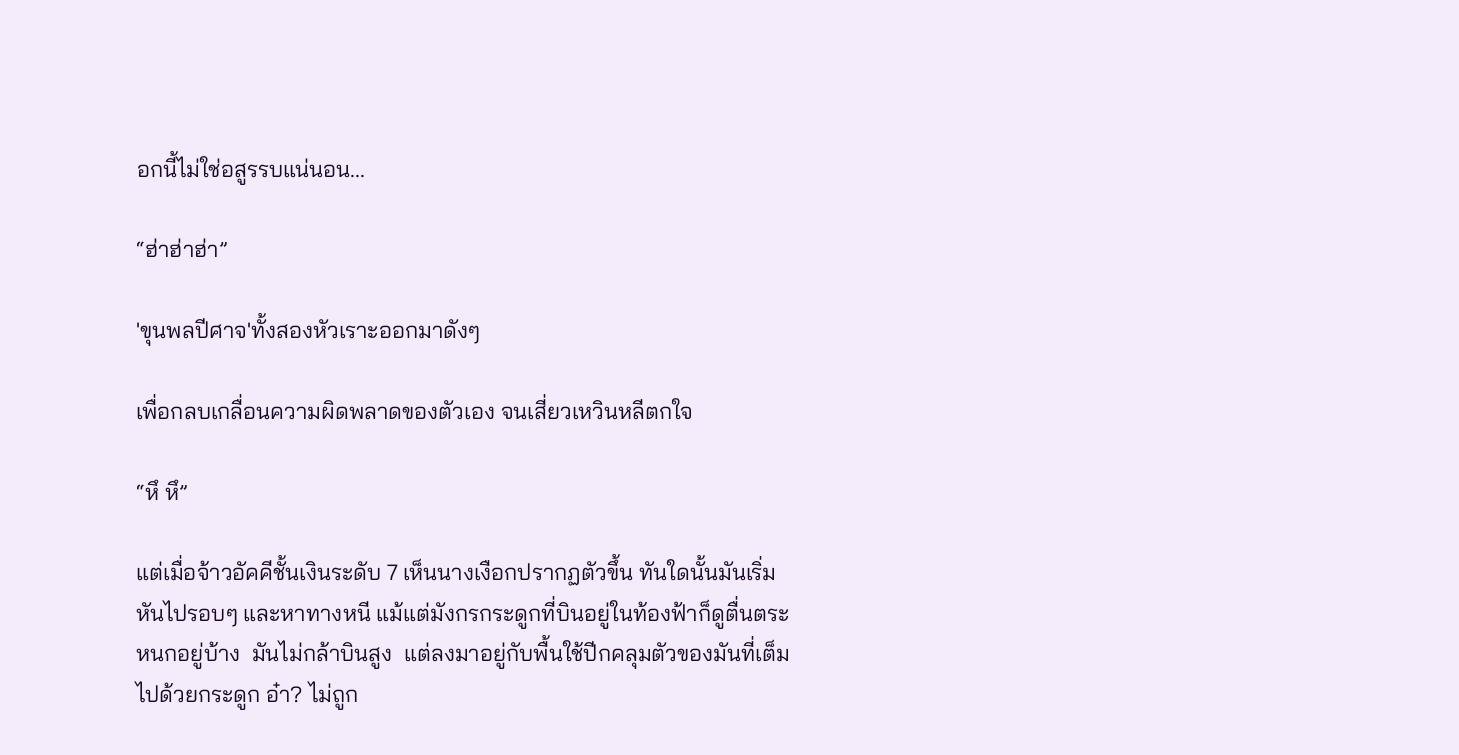อกนี้ไม่ใช่อสูรรบแน่นอน...

“ฮ่าฮ่าฮ่า”

'ขุนพลปีศาจ'ทั้งสองหัวเราะออกมาดังๆ

เพื่อกลบเกลื่อนความผิดพลาดของตัวเอง จนเสี่ยวเหวินหลีตกใจ

“หึ หึ”

แต่เมื่อจ้าวอัคคีชั้นเงินระดับ 7 เห็นนางเงือกปรากฏตัวขึ้น ทันใดนั้นมันเริ่มหันไปรอบๆ และหาทางหนี แม้แต่มังกรกระดูกที่บินอยู่ในท้องฟ้าก็ดูตื่นตระหนกอยู่บ้าง  มันไม่กล้าบินสูง  แต่ลงมาอยู่กับพื้นใช้ปีกคลุมตัวของมันที่เต็มไปด้วยกระดูก อ๋า? ไม่ถูก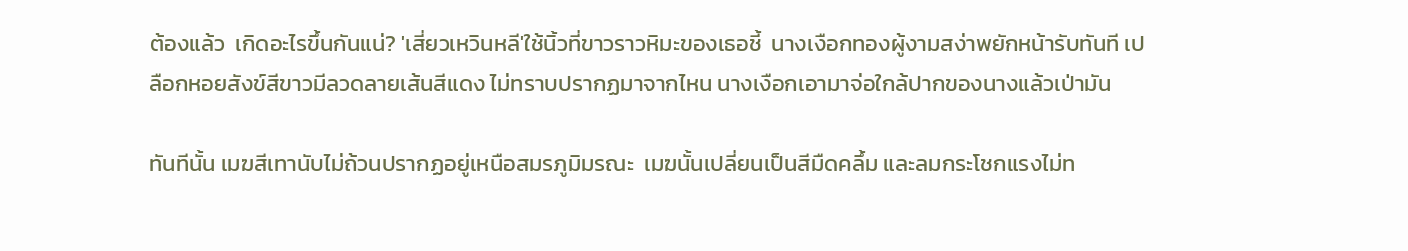ต้องแล้ว  เกิดอะไรขึ้นกันแน่? 'เสี่ยวเหวินหลี'ใช้นิ้วที่ขาวราวหิมะของเธอชี้  นางเงือกทองผู้งามสง่าพยักหน้ารับทันที เปลือกหอยสังข์สีขาวมีลวดลายเส้นสีแดง ไม่ทราบปรากฏมาจากไหน นางเงือกเอามาจ่อใกล้ปากของนางแล้วเป่ามัน

ทันทีนั้น เมฆสีเทานับไม่ถ้วนปรากฏอยู่เหนือสมรภูมิมรณะ  เมฆนั้นเปลี่ยนเป็นสีมืดคลึ้ม และลมกระโชกแรงไม่ท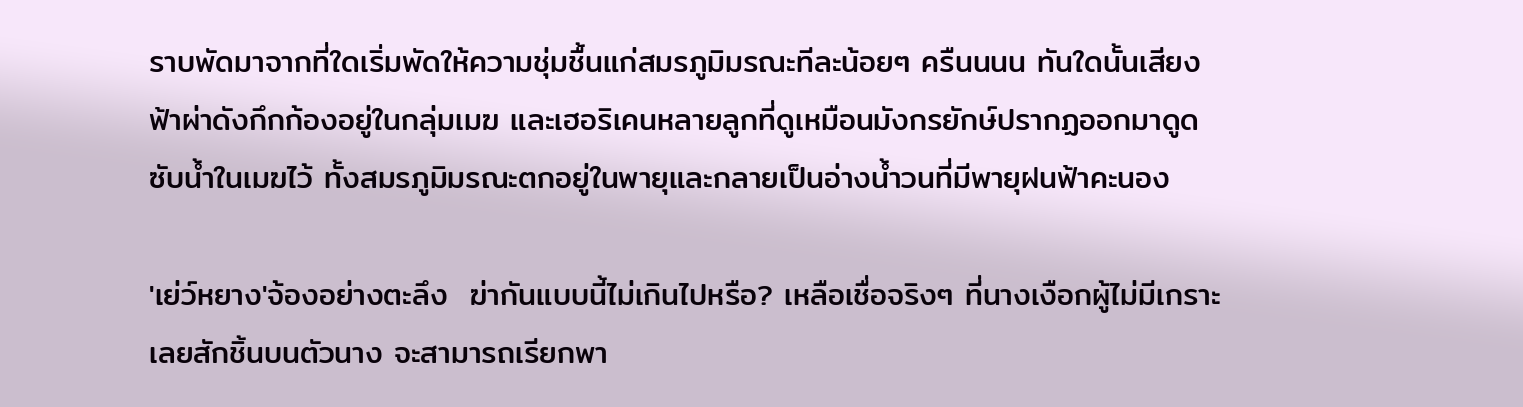ราบพัดมาจากที่ใดเริ่มพัดให้ความชุ่มชื้นแก่สมรภูมิมรณะทีละน้อยๆ ครืนนนน ทันใดนั้นเสียงฟ้าผ่าดังกึกก้องอยู่ในกลุ่มเมฆ และเฮอริเคนหลายลูกที่ดูเหมือนมังกรยักษ์ปรากฏออกมาดูดซับน้ำในเมฆไว้ ทั้งสมรภูมิมรณะตกอยู่ในพายุและกลายเป็นอ่างน้ำวนที่มีพายุฝนฟ้าคะนอง

'เย่ว์หยาง'จ้องอย่างตะลึง  ฆ่ากันแบบนี้ไม่เกินไปหรือ? เหลือเชื่อจริงๆ ที่นางเงือกผู้ไม่มีเกราะเลยสักชิ้นบนตัวนาง จะสามารถเรียกพา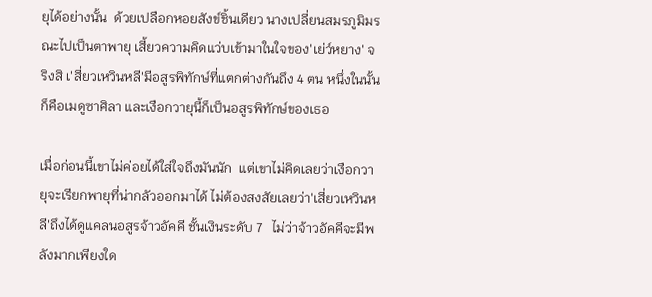ยุได้อย่างนั้น  ด้วยเปลือกหอยสังข์ชิ้นเดียว นางเปลี่ยนสมรภูมิมรณะไปเป็นตาพายุ เสี้ยวความคิดแว่บเข้ามาในใจของ'เย่ว์หยาง' จริงสิ เ'สี่ยวเหวินหลี'มีอสูรพิทักษ์ที่แตกต่างกันถึง 4 ตน หนึ่งในนั้นก็คือเมดูซาศิลา และเงือกวายุนี้ก็เป็นอสูรพิทักษ์ของเธอ

เมื่อก่อนนี้เขาไม่ค่อยได้ใส่ใจถึงมันนัก  แต่เขาไม่คิดเลยว่าเงือกวายุจะเรียกพายุที่น่ากลัวออกมาได้ ไม่ต้องสงสัยเลยว่า'เสี่ยวเหวินหลี'ถึงได้ดูแคลนอสูรจ้าวอัคคี ชั้นเงินระดับ 7   ไม่ว่าจ้าวอัคคีจะมีพลังมากเพียงใด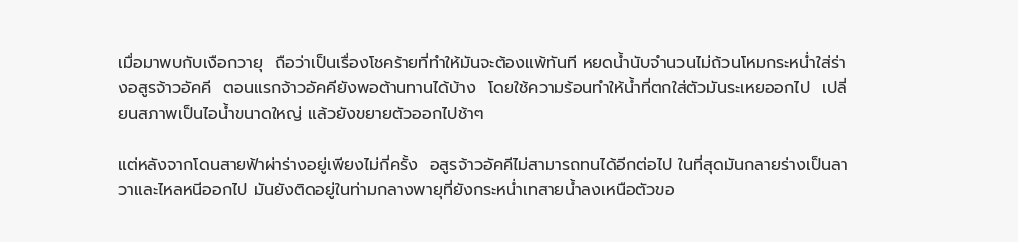เมื่อมาพบกับเงือกวายุ  ถือว่าเป็นเรื่องโชคร้ายที่ทำให้มันจะต้องแพ้ทันที หยดน้ำนับจำนวนไม่ถ้วนโหมกระหน่ำใส่ร่างอสูรจ้าวอัคคี  ตอนแรกจ้าวอัคคียังพอต้านทานได้บ้าง  โดยใช้ความร้อนทำให้น้ำที่ตกใส่ตัวมันระเหยออกไป  เปลี่ยนสภาพเป็นไอน้ำขนาดใหญ่ แล้วยังขยายตัวออกไปช้าๆ

แต่หลังจากโดนสายฟ้าผ่าร่างอยู่เพียงไม่กี่ครั้ง  อสูรจ้าวอัคคีไม่สามารถทนได้อีกต่อไป ในที่สุดมันกลายร่างเป็นลาวาและไหลหนีออกไป มันยังติดอยู่ในท่ามกลางพายุที่ยังกระหน่ำเทสายน้ำลงเหนือตัวขอ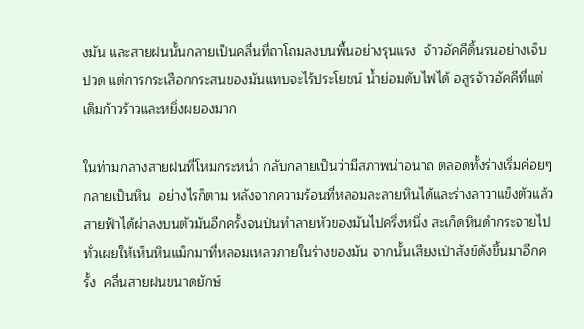งมัน และสายฝนนั้นกลายเป็นคลื่นที่ถาโถมลงบนพื้นอย่างรุนแรง  จ้าวอัคคีดิ้นรนอย่างเจ็บปวด แต่การกระเสือกกระสนของมันแทบจะไร้ประโยชน์ น้ำย่อมดับไฟได้ อสูรจ้าวอัคคีที่แต่เดิมก้าวร้าวและหยิ่งผยองมาก

ในท่ามกลางสายฝนที่โหมกระหน่ำ กลับกลายเป็นว่ามีสภาพน่าอนาถ ตลอดทั้งร่างเริ่มค่อยๆ กลายเป็นหิน  อย่างไรก็ตาม หลังจากความร้อนที่หลอมละลายหินได้และร่างลาวาแข็งตัวแล้ว  สายฟ้าได้ผ่าลงบนตัวมันอีกครั้งจนป่นทำลายหัวของมันไปครึ่งหนึ่ง สะเก็ดหินดำกระจายไปทั่วเผยให้เห็นหินแม็กมาที่หลอมเหลวภายในร่างของมัน จากนั้นเสียงเป่าสังข์ดังขึ้นมาอีกครั้ง  คลื่นสายฝนขนาดยักษ์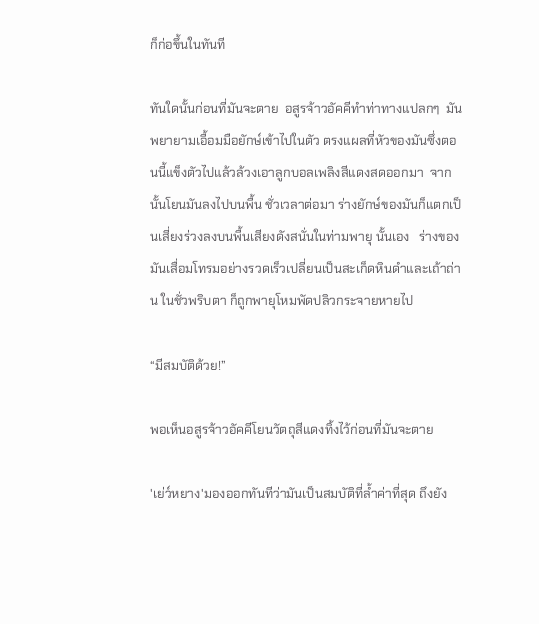ก็ก่อขึ้นในทันที

ทันใดนั้นก่อนที่มันจะตาย  อสูรจ้าวอัคคีทำท่าทางแปลกๆ  มันพยายามเอื้อมมือยักษ์เข้าไปในตัว ตรงแผลที่หัวของมันซึ่งตอนนี้แข็งตัวไปแล้วล้วงเอาลูกบอลเพลิงสีแดงสดออกมา  จากนั้นโยนมันลงไปบนพื้น ชั่วเวลาต่อมา ร่างยักษ์ของมันก็แตกเป็นเสี่ยงร่วงลงบนพื้นเสียงดังสนั่นในท่ามพายุ นั้นเอง   ร่างของมันเสื่อมโทรมอย่างรวดเร็วเปลี่ยนเป็นสะเก็ดหินดำและเถ้าถ่าน ในชั่วพริบตา ก็ถูกพายุโหมพัดปลิวกระจายหายไป

“มีสมบัติด้วย!”

พอเห็นอสูรจ้าวอัคคีโยนวัตถุสีแดงทิ้งไว้ก่อนที่มันจะตาย

'เย่ว์หยาง'มองออกทันทีว่ามันเป็นสมบัติที่ล้ำค่าที่สุด ถึงยัง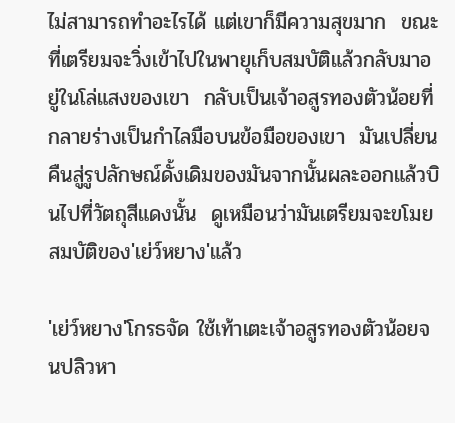ไม่สามารถทำอะไรได้ แต่เขาก็มีความสุขมาก  ขณะที่เตรียมจะวิ่งเข้าไปในพายุเก็บสมบัติแล้วกลับมาอยู่ในโล่แสงของเขา  กลับเป็นเจ้าอสูรทองตัวน้อยที่กลายร่างเป็นกำไลมือบนข้อมือของเขา  มันเปลี่ยนคืนสู่รูปลักษณ์ดั้งเดิมของมันจากนั้นผละออกแล้วบินไปที่วัตถุสีแดงนั้น  ดูเหมือนว่ามันเตรียมจะขโมยสมบัติของ'เย่ว์หยาง'แล้ว

'เย่ว์หยาง'โกรธจัด ใช้เท้าเตะเจ้าอสูรทองตัวน้อยจนปลิวหา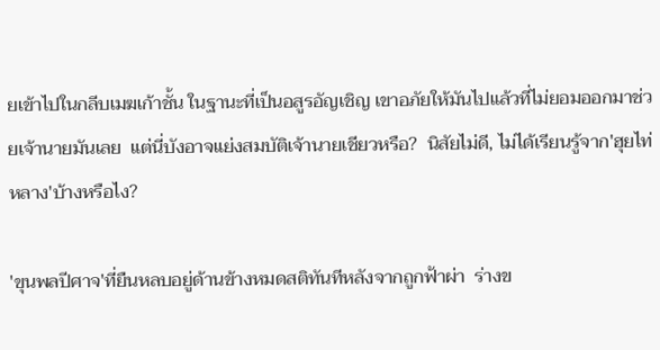ยเข้าไปในกลีบเมฆเก้าชั้น ในฐานะที่เป็นอสูรอัญเชิญ เขาอภัยให้มันไปแล้วที่ไม่ยอมออกมาช่วยเจ้านายมันเลย  แต่นี่บังอาจแย่งสมบัติเจ้านายเชียวหรือ?  นิสัยไม่ดี, ไม่ได้เรียนรู้จาก'ฮุยไท่หลาง'บ้างหรือไง?

'ขุนพลปีศาจ'ที่ยืนหลบอยู่ด้านข้างหมดสติทันทีหลังจากถูกฟ้าผ่า  ร่างข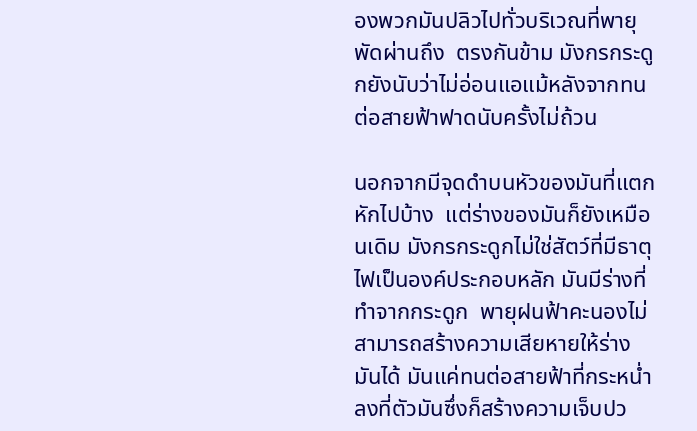องพวกมันปลิวไปทั่วบริเวณที่พายุพัดผ่านถึง  ตรงกันข้าม มังกรกระดูกยังนับว่าไม่อ่อนแอแม้หลังจากทนต่อสายฟ้าฟาดนับครั้งไม่ถ้วน

นอกจากมีจุดดำบนหัวของมันที่แตกหักไปบ้าง  แต่ร่างของมันก็ยังเหมือนเดิม มังกรกระดูกไม่ใช่สัตว์ที่มีธาตุไฟเป็นองค์ประกอบหลัก มันมีร่างที่ทำจากกระดูก  พายุฝนฟ้าคะนองไม่สามารถสร้างความเสียหายให้ร่างมันได้ มันแค่ทนต่อสายฟ้าที่กระหน่ำลงที่ตัวมันซึ่งก็สร้างความเจ็บปว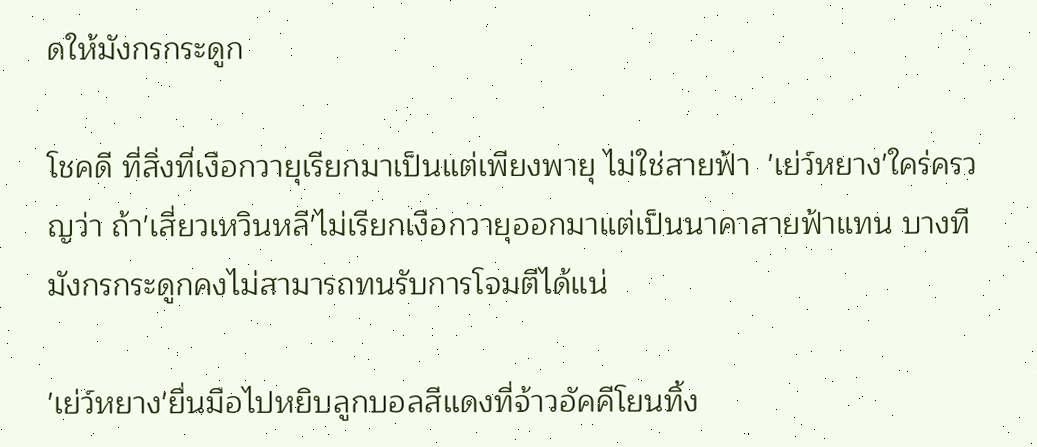ดให้มังกรกระดูก

โชคดี ที่สิ่งที่เงือกวายุเรียกมาเป็นแต่เพียงพายุ ไม่ใช่สายฟ้า  'เย่ว์หยาง'ใคร่ครวญว่า ถ้า'เสี่ยวเหวินหลี'ไม่เรียกเงือกวายุออกมาแต่เป็นนาคาสายฟ้าแทน บางทีมังกรกระดูกคงไม่สามารถทนรับการโจมตีได้แน่

'เย่ว์หยาง'ยื่นมือไปหยิบลูกบอลสีแดงที่จ้าวอัคคีโยนทิ้ง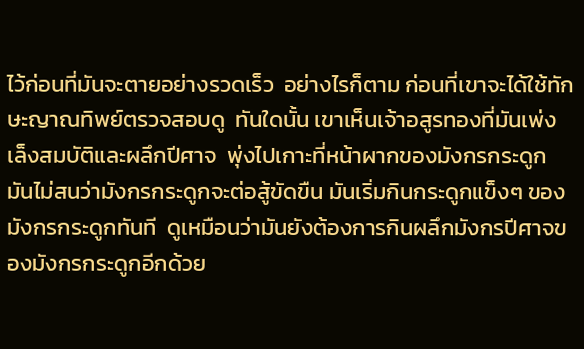ไว้ก่อนที่มันจะตายอย่างรวดเร็ว  อย่างไรก็ตาม ก่อนที่เขาจะได้ใช้ทักษะญาณทิพย์ตรวจสอบดู  ทันใดนั้น เขาเห็นเจ้าอสูรทองที่มันเพ่งเล็งสมบัติและผลึกปีศาจ  พุ่งไปเกาะที่หน้าผากของมังกรกระดูก มันไม่สนว่ามังกรกระดูกจะต่อสู้ขัดขืน มันเริ่มกินกระดูกแข็งๆ ของมังกรกระดูกทันที  ดูเหมือนว่ามันยังต้องการกินผลึกมังกรปีศาจของมังกรกระดูกอีกด้วย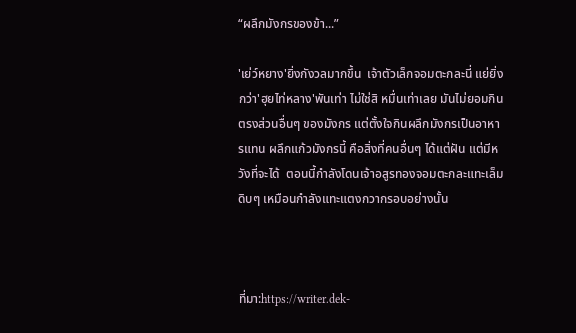“ผลึกมังกรของข้า...”

'เย่ว์หยาง'ยิ่งกังวลมากขึ้น  เจ้าตัวเล็กจอมตะกละนี่ แย่ยิ่งกว่า'ฮุยไท่หลาง'พันเท่า ไม่ใช่สิ หมื่นเท่าเลย มันไม่ยอมกินตรงส่วนอื่นๆ ของมังกร แต่ตั้งใจกินผลึกมังกรเป็นอาหารแทน ผลึกแก้วมังกรนี้ คือสิ่งที่คนอื่นๆ ได้แต่ฝัน แต่มีหวังที่จะได้  ตอนนี้กำลังโดนเจ้าอสูรทองจอมตะกละแทะเล็มดิบๆ เหมือนกำลังแทะแตงกวากรอบอย่างนั้น



ที่มา:https://writer.dek-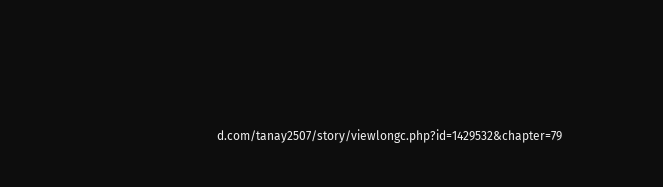d.com/tanay2507/story/viewlongc.php?id=1429532&chapter=79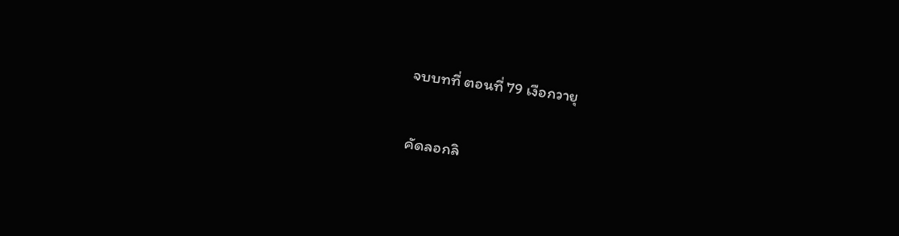จบบทที่ ตอนที่ 79 เงือกวายุ

คัดลอกลิ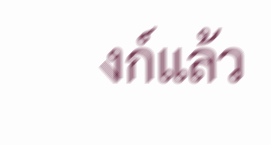งก์แล้ว